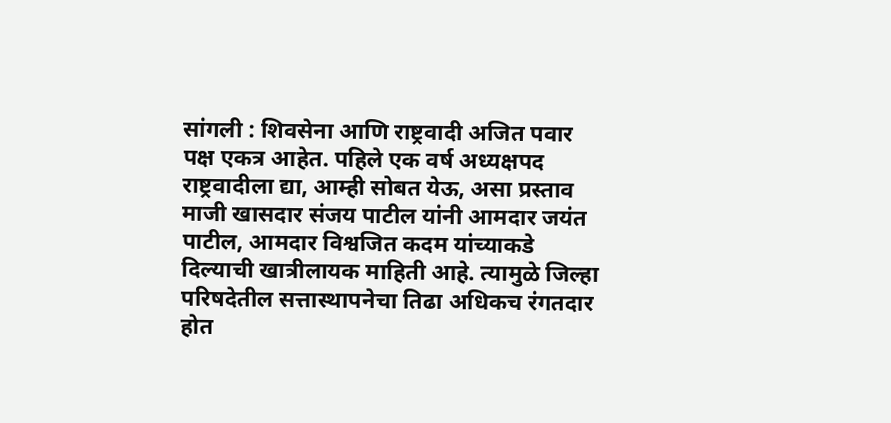सांगली : शिवसेना आणि राष्ट्रवादी अजित पवार पक्ष एकत्र आहेत. पहिले एक वर्ष अध्यक्षपद राष्ट्रवादीला द्या, आम्ही सोबत येऊ, असा प्रस्ताव माजी खासदार संजय पाटील यांनी आमदार जयंत पाटील, आमदार विश्वजित कदम यांच्याकडे दिल्याची खात्रीलायक माहिती आहे. त्यामुळे जिल्हा परिषदेतील सत्तास्थापनेचा तिढा अधिकच रंगतदार होत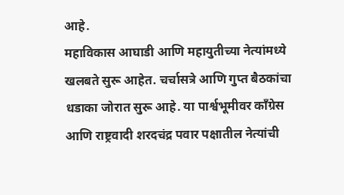आहे.
महाविकास आघाडी आणि महायुतीच्या नेत्यांमध्ये खलबते सुरू आहेत. चर्चासत्रे आणि गुप्त बैठकांचा धडाका जोरात सुरू आहे. या पार्श्वभूमीवर काँग्रेस आणि राष्ट्रवादी शरदचंद्र पवार पक्षातील नेत्यांची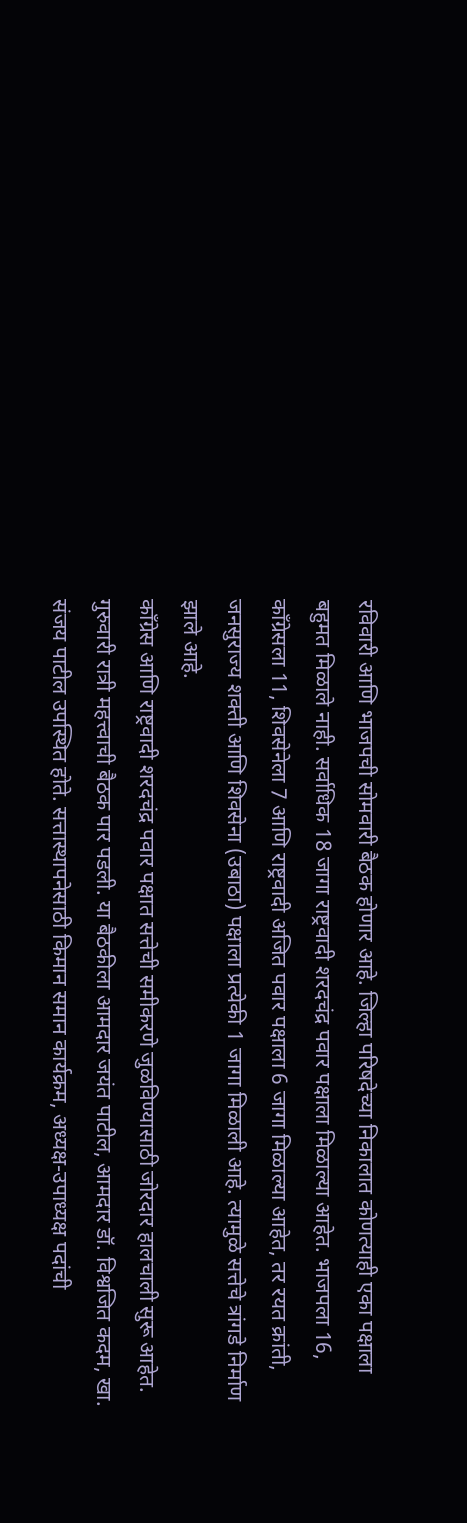रविवारी आणि भाजपची सोमवारी बैठक होणार आहे. जिल्हा परिषदेच्या निकालात कोणत्याही एका पक्षाला बहुमत मिळाले नाही. सर्वाधिक 18 जागा राष्ट्रवादी शरदचंद्र पवार पक्षाला मिळाल्या आहेत. भाजपला 16, काँग्रेसला 11, शिवसेनेला 7 आणि राष्ट्रवादी अजित पवार पक्षाला 6 जागा मिळाल्या आहेत, तर रयत क्रांती, जनसुराज्य शक्ती आणि शिवसेना (उबाठा) पक्षाला प्रत्येकी 1 जागा मिळाली आहे. त्यामुळे सत्तेचे त्रांगडे निर्माण झाले आहे.
काँग्रेस आणि राष्ट्रवादी शरदचंद्र पवार पक्षात सत्तेची समीकरणे जुळविण्यासाठी जोरदार हालचाली सुरू आहेत. गुरुवारी रात्री महत्त्वाची बैठक पार पडली. या बैठकीला आमदार जयंत पाटील, आमदार डॉ. विश्वजित कदम, खा. संजय पाटील उपस्थित होते. सत्तास्थापनेसाठी किमान समान कार्यक्रम, अध्यक्ष-उपाध्यक्ष पदांची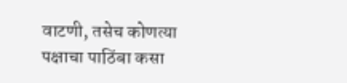वाटणी, तसेच कोणत्या पक्षाचा पाठिंबा कसा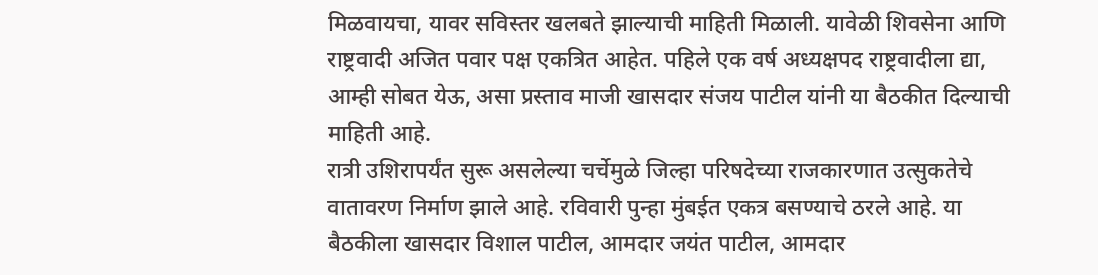मिळवायचा, यावर सविस्तर खलबते झाल्याची माहिती मिळाली. यावेळी शिवसेना आणि राष्ट्रवादी अजित पवार पक्ष एकत्रित आहेत. पहिले एक वर्ष अध्यक्षपद राष्ट्रवादीला द्या, आम्ही सोबत येऊ, असा प्रस्ताव माजी खासदार संजय पाटील यांनी या बैठकीत दिल्याची माहिती आहे.
रात्री उशिरापर्यंत सुरू असलेल्या चर्चेमुळे जिल्हा परिषदेच्या राजकारणात उत्सुकतेचे वातावरण निर्माण झाले आहे. रविवारी पुन्हा मुंबईत एकत्र बसण्याचे ठरले आहे. या बैठकीला खासदार विशाल पाटील, आमदार जयंत पाटील, आमदार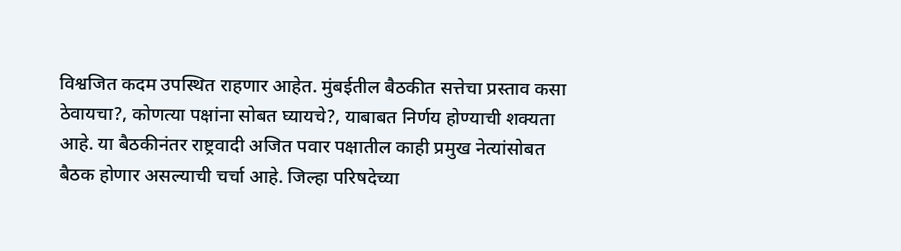विश्वजित कदम उपस्थित राहणार आहेत. मुंबईतील बैठकीत सत्तेचा प्रस्ताव कसा ठेवायचा?, कोणत्या पक्षांना सोबत घ्यायचे?, याबाबत निर्णय होण्याची शक्यता आहे. या बैठकीनंतर राष्ट्रवादी अजित पवार पक्षातील काही प्रमुख नेत्यांसोबत बैठक होणार असल्याची चर्चा आहे. जिल्हा परिषदेच्या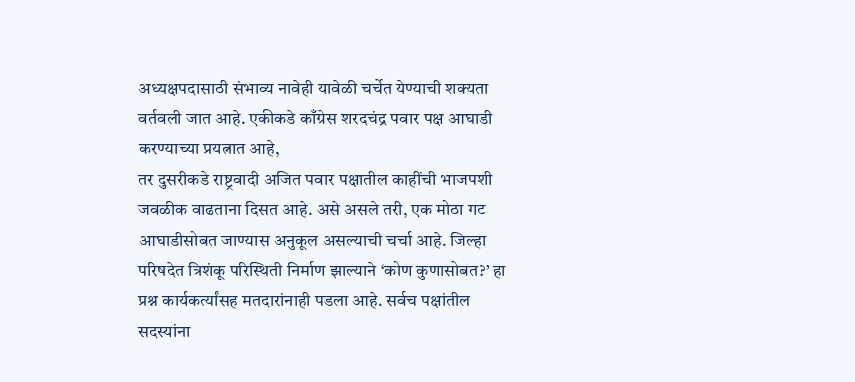अध्यक्षपदासाठी संभाव्य नावेही यावेळी चर्चेत येण्याची शक्यता वर्तवली जात आहे. एकीकडे काँग्रेस शरदचंद्र पवार पक्ष आघाडी करण्याच्या प्रयत्नात आहे,
तर दुसरीकडे राष्ट्रवादी अजित पवार पक्षातील काहींची भाजपशी जवळीक वाढताना दिसत आहे. असे असले तरी, एक मोठा गट आघाडीसोबत जाण्यास अनुकूल असल्याची चर्चा आहे. जिल्हा परिषदेत त्रिशंकू परिस्थिती निर्माण झाल्याने ‘कोण कुणासोबत?’ हा प्रश्न कार्यकर्त्यांसह मतदारांनाही पडला आहे. सर्वच पक्षांतील सदस्यांना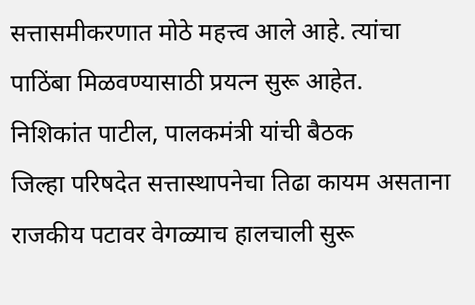सत्तासमीकरणात मोठे महत्त्व आले आहे. त्यांचा पाठिंबा मिळवण्यासाठी प्रयत्न सुरू आहेत.
निशिकांत पाटील, पालकमंत्री यांची बैठक
जिल्हा परिषदेत सत्तास्थापनेचा तिढा कायम असताना राजकीय पटावर वेगळ्याच हालचाली सुरू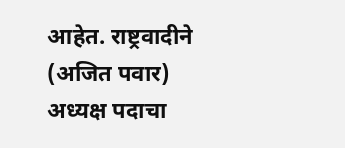आहेत. राष्ट्रवादीने (अजित पवार) अध्यक्ष पदाचा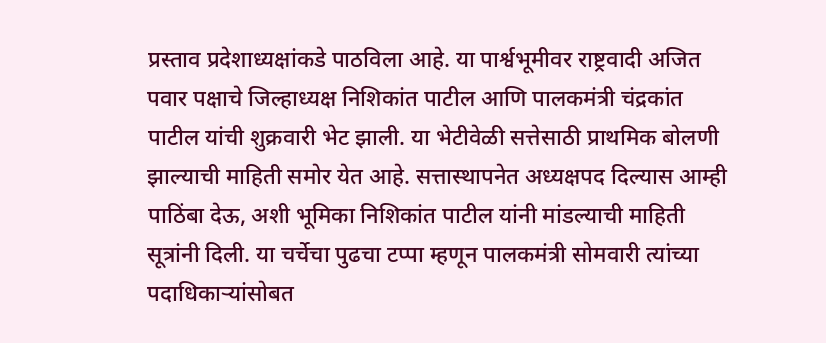प्रस्ताव प्रदेशाध्यक्षांकडे पाठविला आहे. या पार्श्वभूमीवर राष्ट्रवादी अजित पवार पक्षाचे जिल्हाध्यक्ष निशिकांत पाटील आणि पालकमंत्री चंद्रकांत पाटील यांची शुक्रवारी भेट झाली. या भेटीवेळी सत्तेसाठी प्राथमिक बोलणी झाल्याची माहिती समोर येत आहे. सत्तास्थापनेत अध्यक्षपद दिल्यास आम्ही पाठिंबा देऊ, अशी भूमिका निशिकांत पाटील यांनी मांडल्याची माहिती सूत्रांनी दिली. या चर्चेचा पुढचा टप्पा म्हणून पालकमंत्री सोमवारी त्यांच्या पदाधिकाऱ्यांसोबत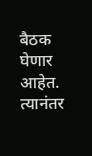बैठक घेणार आहेत. त्यानंतर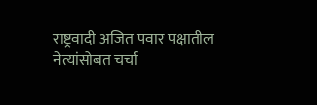राष्ट्रवादी अजित पवार पक्षातील नेत्यांसोबत चर्चा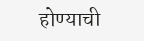होण्याची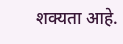शक्यता आहे.